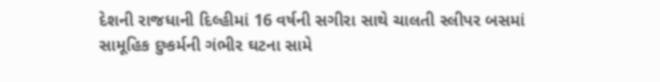દેશની રાજધાની દિલ્હીમાં 16 વર્ષની સગીરા સાથે ચાલતી સ્લીપર બસમાં સામૂહિક દુષ્કર્મની ગંભીર ઘટના સામે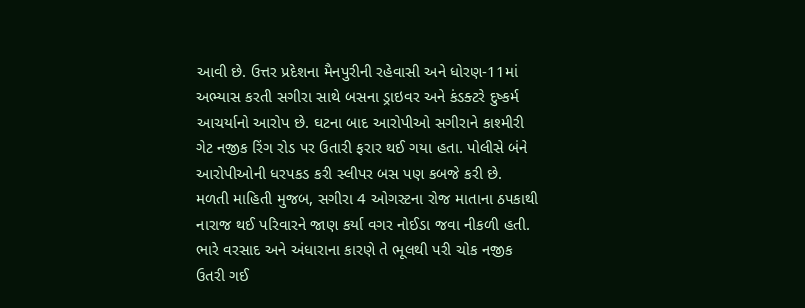આવી છે. ઉત્તર પ્રદેશના મૈનપુરીની રહેવાસી અને ધોરણ-11માં અભ્યાસ કરતી સગીરા સાથે બસના ડ્રાઇવર અને કંડક્ટરે દુષ્કર્મ આચર્યાનો આરોપ છે. ઘટના બાદ આરોપીઓ સગીરાને કાશ્મીરી ગેટ નજીક રિંગ રોડ પર ઉતારી ફરાર થઈ ગયા હતા. પોલીસે બંને આરોપીઓની ધરપકડ કરી સ્લીપર બસ પણ કબજે કરી છે.
મળતી માહિતી મુજબ, સગીરા 4 ઓગસ્ટના રોજ માતાના ઠપકાથી નારાજ થઈ પરિવારને જાણ કર્યા વગર નોઈડા જવા નીકળી હતી. ભારે વરસાદ અને અંધારાના કારણે તે ભૂલથી પરી ચોક નજીક ઉતરી ગઈ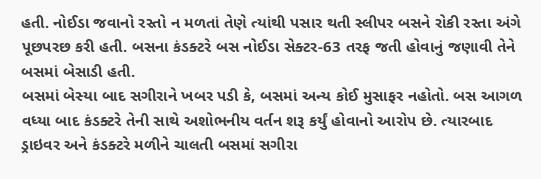હતી. નોઈડા જવાનો રસ્તો ન મળતાં તેણે ત્યાંથી પસાર થતી સ્લીપર બસને રોકી રસ્તા અંગે પૂછપરછ કરી હતી. બસના કંડક્ટરે બસ નોઈડા સેક્ટર-63 તરફ જતી હોવાનું જણાવી તેને બસમાં બેસાડી હતી.
બસમાં બેસ્યા બાદ સગીરાને ખબર પડી કે, બસમાં અન્ય કોઈ મુસાફર નહોતો. બસ આગળ વધ્યા બાદ કંડક્ટરે તેની સાથે અશોભનીય વર્તન શરૂ કર્યું હોવાનો આરોપ છે. ત્યારબાદ ડ્રાઇવર અને કંડક્ટરે મળીને ચાલતી બસમાં સગીરા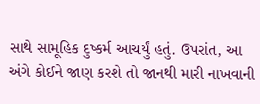સાથે સામૂહિક દુષ્કર્મ આચર્યું હતું. ઉપરાંત, આ અંગે કોઈને જાણ કરશે તો જાનથી મારી નાખવાની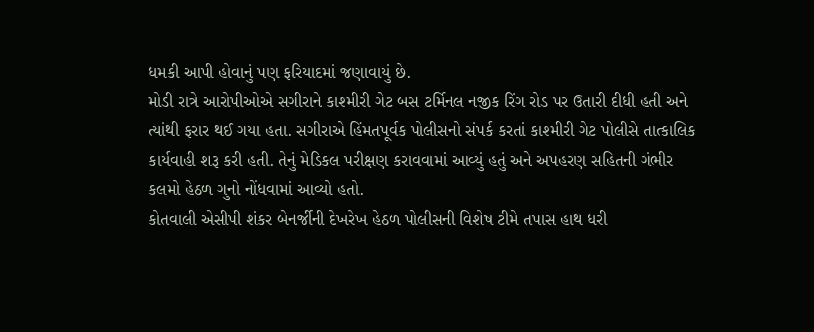ધમકી આપી હોવાનું પણ ફરિયાદમાં જણાવાયું છે.
મોડી રાત્રે આરોપીઓએ સગીરાને કાશ્મીરી ગેટ બસ ટર્મિનલ નજીક રિંગ રોડ પર ઉતારી દીધી હતી અને ત્યાંથી ફરાર થઈ ગયા હતા. સગીરાએ હિંમતપૂર્વક પોલીસનો સંપર્ક કરતાં કાશ્મીરી ગેટ પોલીસે તાત્કાલિક કાર્યવાહી શરૂ કરી હતી. તેનું મેડિકલ પરીક્ષણ કરાવવામાં આવ્યું હતું અને અપહરણ સહિતની ગંભીર કલમો હેઠળ ગુનો નોંધવામાં આવ્યો હતો.
કોતવાલી એસીપી શંકર બેનર્જીની દેખરેખ હેઠળ પોલીસની વિશેષ ટીમે તપાસ હાથ ધરી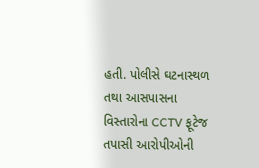હતી. પોલીસે ઘટનાસ્થળ તથા આસપાસના વિસ્તારોના CCTV ફૂટેજ તપાસી આરોપીઓની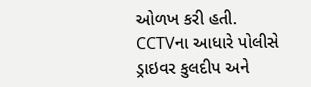ઓળખ કરી હતી. CCTVના આધારે પોલીસે ડ્રાઇવર કુલદીપ અને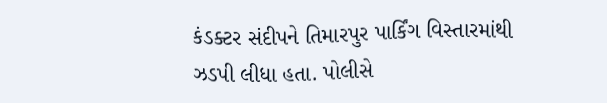કંડક્ટર સંદીપને તિમારપુર પાર્કિંગ વિસ્તારમાંથી ઝડપી લીધા હતા. પોલીસે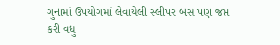ગુનામાં ઉપયોગમાં લેવાયેલી સ્લીપર બસ પણ જપ્ત કરી વધુ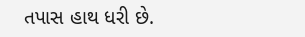તપાસ હાથ ધરી છે.